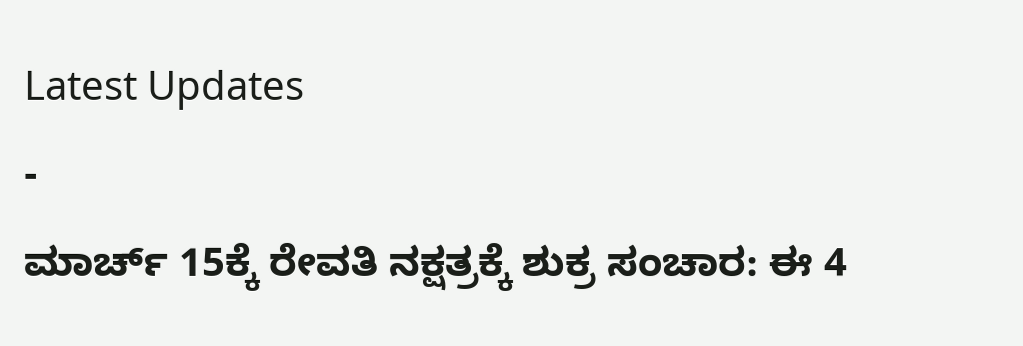Latest Updates
-
ಮಾರ್ಚ್ 15ಕ್ಕೆ ರೇವತಿ ನಕ್ಷತ್ರಕ್ಕೆ ಶುಕ್ರ ಸಂಚಾರ: ಈ 4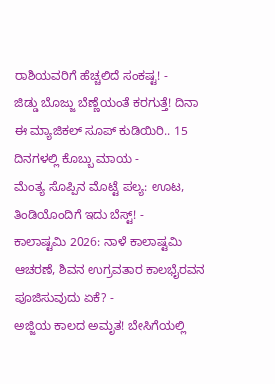ರಾಶಿಯವರಿಗೆ ಹೆಚ್ಚಲಿದೆ ಸಂಕಷ್ಟ! -
ಜಿಡ್ಡು ಬೊಜ್ಜು ಬೆಣ್ಣೆಯಂತೆ ಕರಗುತ್ತೆ! ದಿನಾ ಈ ಮ್ಯಾಜಿಕಲ್ ಸೂಪ್ ಕುಡಿಯಿರಿ.. 15 ದಿನಗಳಲ್ಲಿ ಕೊಬ್ಬು ಮಾಯ -
ಮೆಂತ್ಯ ಸೊಪ್ಪಿನ ಮೊಟ್ಟೆ ಪಲ್ಯ: ಊಟ, ತಿಂಡಿಯೊಂದಿಗೆ ಇದು ಬೆಸ್ಟ್! -
ಕಾಲಾಷ್ಟಮಿ 2026: ನಾಳೆ ಕಾಲಾಷ್ಟಮಿ ಆಚರಣೆ, ಶಿವನ ಉಗ್ರವತಾರ ಕಾಲಭೈರವನ ಪೂಜಿಸುವುದು ಏಕೆ? -
ಅಜ್ಜಿಯ ಕಾಲದ ಅಮೃತ! ಬೇಸಿಗೆಯಲ್ಲಿ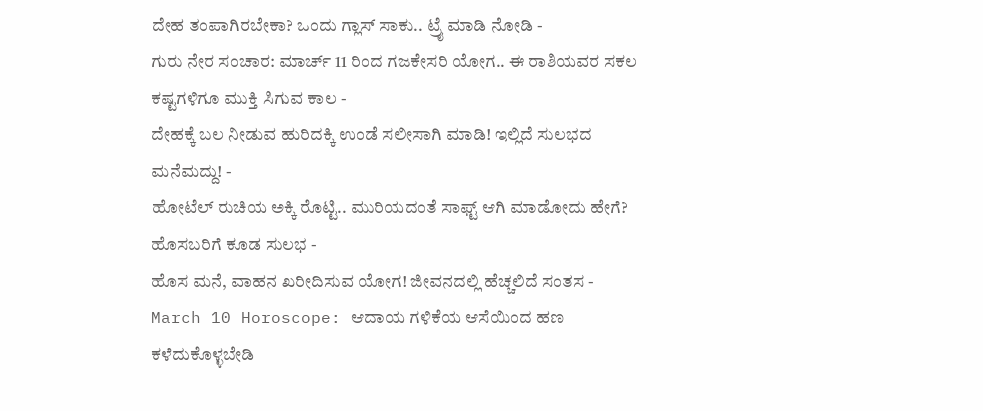ದೇಹ ತಂಪಾಗಿರಬೇಕಾ? ಒಂದು ಗ್ಲಾಸ್ ಸಾಕು.. ಟ್ರೈ ಮಾಡಿ ನೋಡಿ -
ಗುರು ನೇರ ಸಂಚಾರ: ಮಾರ್ಚ್ 11 ರಿಂದ ಗಜಕೇಸರಿ ಯೋಗ.. ಈ ರಾಶಿಯವರ ಸಕಲ ಕಷ್ಟಗಳಿಗೂ ಮುಕ್ತಿ ಸಿಗುವ ಕಾಲ -
ದೇಹಕ್ಕೆ ಬಲ ನೀಡುವ ಹುರಿದಕ್ಕಿ ಉಂಡೆ ಸಲೀಸಾಗಿ ಮಾಡಿ! ಇಲ್ಲಿದೆ ಸುಲಭದ ಮನೆಮದ್ದು! -
ಹೋಟೆಲ್ ರುಚಿಯ ಅಕ್ಕಿ ರೊಟ್ಟಿ.. ಮುರಿಯದಂತೆ ಸಾಫ್ಟ್ ಆಗಿ ಮಾಡೋದು ಹೇಗೆ? ಹೊಸಬರಿಗೆ ಕೂಡ ಸುಲಭ -
ಹೊಸ ಮನೆ, ವಾಹನ ಖರೀದಿಸುವ ಯೋಗ! ಜೀವನದಲ್ಲಿ ಹೆಚ್ಚಲಿದೆ ಸಂತಸ -
March 10 Horoscope: ಆದಾಯ ಗಳಿಕೆಯ ಆಸೆಯಿಂದ ಹಣ ಕಳೆದುಕೊಳ್ಳಬೇಡಿ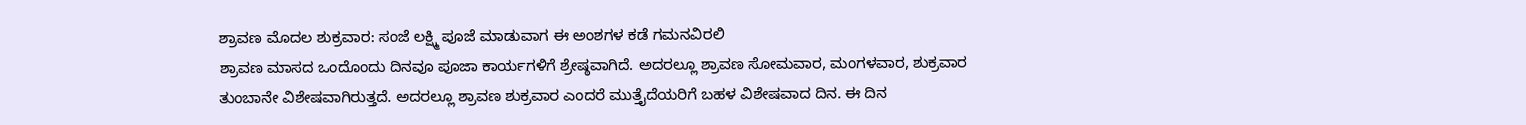ಶ್ರಾವಣ ಮೊದಲ ಶುಕ್ರವಾರ: ಸಂಜೆ ಲಕ್ಷ್ಮಿ ಪೂಜೆ ಮಾಡುವಾಗ ಈ ಅಂಶಗಳ ಕಡೆ ಗಮನವಿರಲಿ
ಶ್ರಾವಣ ಮಾಸದ ಒಂದೊಂದು ದಿನವೂ ಪೂಜಾ ಕಾರ್ಯಗಳಿಗೆ ಶ್ರೇಷ್ಠವಾಗಿದೆ. ಅದರಲ್ಲೂ ಶ್ರಾವಣ ಸೋಮವಾರ, ಮಂಗಳವಾರ, ಶುಕ್ರವಾರ ತುಂಬಾನೇ ವಿಶೇಷವಾಗಿರುತ್ತದೆ. ಅದರಲ್ಲೂ ಶ್ರಾವಣ ಶುಕ್ರವಾರ ಎಂದರೆ ಮುತ್ತೈದೆಯರಿಗೆ ಬಹಳ ವಿಶೇಷವಾದ ದಿನ. ಈ ದಿನ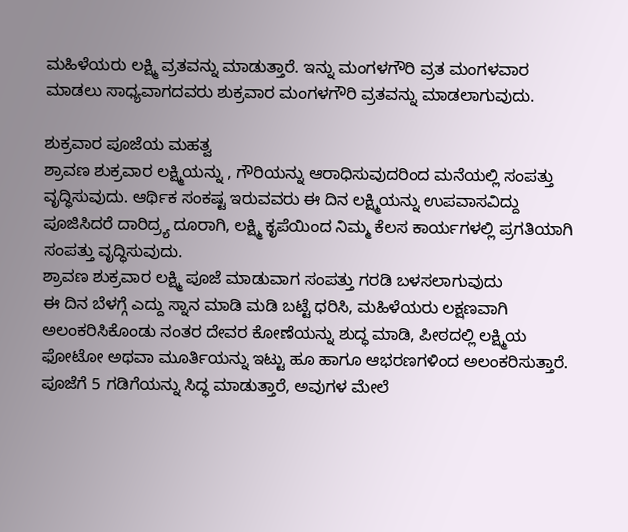ಮಹಿಳೆಯರು ಲಕ್ಷ್ಮಿ ವ್ರತವನ್ನು ಮಾಡುತ್ತಾರೆ. ಇನ್ನು ಮಂಗಳಗೌರಿ ವ್ರತ ಮಂಗಳವಾರ ಮಾಡಲು ಸಾಧ್ಯವಾಗದವರು ಶುಕ್ರವಾರ ಮಂಗಳಗೌರಿ ವ್ರತವನ್ನು ಮಾಡಲಾಗುವುದು.

ಶುಕ್ರವಾರ ಪೂಜೆಯ ಮಹತ್ವ
ಶ್ರಾವಣ ಶುಕ್ರವಾರ ಲಕ್ಷ್ಮಿಯನ್ನು , ಗೌರಿಯನ್ನು ಆರಾಧಿಸುವುದರಿಂದ ಮನೆಯಲ್ಲಿ ಸಂಪತ್ತು ವೃದ್ಧಿಸುವುದು. ಆರ್ಥಿಕ ಸಂಕಷ್ಟ ಇರುವವರು ಈ ದಿನ ಲಕ್ಷ್ಮಿಯನ್ನು ಉಪವಾಸವಿದ್ದು ಪೂಜಿಸಿದರೆ ದಾರಿದ್ರ್ಯ ದೂರಾಗಿ, ಲಕ್ಷ್ಮಿ ಕೃಪೆಯಿಂದ ನಿಮ್ಮ ಕೆಲಸ ಕಾರ್ಯಗಳಲ್ಲಿ ಪ್ರಗತಿಯಾಗಿ ಸಂಪತ್ತು ವೃದ್ಧಿಸುವುದು.
ಶ್ರಾವಣ ಶುಕ್ರವಾರ ಲಕ್ಷ್ಮಿ ಪೂಜೆ ಮಾಡುವಾಗ ಸಂಪತ್ತು ಗರಡಿ ಬಳಸಲಾಗುವುದು
ಈ ದಿನ ಬೆಳಗ್ಗೆ ಎದ್ದು ಸ್ನಾನ ಮಾಡಿ ಮಡಿ ಬಟ್ಟೆ ಧರಿಸಿ, ಮಹಿಳೆಯರು ಲಕ್ಷಣವಾಗಿ ಅಲಂಕರಿಸಿಕೊಂಡು ನಂತರ ದೇವರ ಕೋಣೆಯನ್ನು ಶುದ್ಧ ಮಾಡಿ, ಪೀಠದಲ್ಲಿ ಲಕ್ಷ್ಮಿಯ ಫೋಟೋ ಅಥವಾ ಮೂರ್ತಿಯನ್ನು ಇಟ್ಟು ಹೂ ಹಾಗೂ ಆಭರಣಗಳಿಂದ ಅಲಂಕರಿಸುತ್ತಾರೆ. ಪೂಜೆಗೆ 5 ಗಡಿಗೆಯನ್ನು ಸಿದ್ಧ ಮಾಡುತ್ತಾರೆ, ಅವುಗಳ ಮೇಲೆ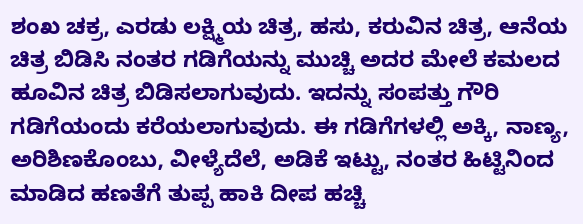ಶಂಖ ಚಕ್ರ, ಎರಡು ಲಕ್ಷ್ಮಿಯ ಚಿತ್ರ, ಹಸು, ಕರುವಿನ ಚಿತ್ರ, ಆನೆಯ ಚಿತ್ರ ಬಿಡಿಸಿ ನಂತರ ಗಡಿಗೆಯನ್ನು ಮುಚ್ಚಿ ಅದರ ಮೇಲೆ ಕಮಲದ ಹೂವಿನ ಚಿತ್ರ ಬಿಡಿಸಲಾಗುವುದು. ಇದನ್ನು ಸಂಪತ್ತು ಗೌರಿ ಗಡಿಗೆಯಂದು ಕರೆಯಲಾಗುವುದು. ಈ ಗಡಿಗೆಗಳಲ್ಲಿ ಅಕ್ಕಿ, ನಾಣ್ಯ, ಅರಿಶಿಣಕೊಂಬು, ವೀಳ್ಯೆದೆಲೆ, ಅಡಿಕೆ ಇಟ್ಟು, ನಂತರ ಹಿಟ್ಟಿನಿಂದ ಮಾಡಿದ ಹಣತೆಗೆ ತುಪ್ಪ ಹಾಕಿ ದೀಪ ಹಚ್ಚಿ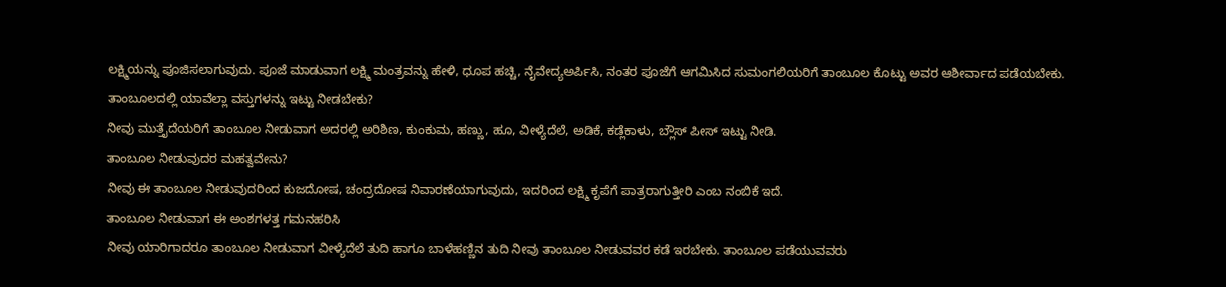ಲಕ್ಷ್ಮಿಯನ್ನು ಪೂಜಿಸಲಾಗುವುದು. ಪೂಜೆ ಮಾಡುವಾಗ ಲಕ್ಷ್ಮಿ ಮಂತ್ರವನ್ನು ಹೇಳಿ, ಧೂಪ ಹಚ್ಚಿ, ನೈವೇದ್ಯಅರ್ಪಿಸಿ, ನಂತರ ಪೂಜೆಗೆ ಆಗಮಿಸಿದ ಸುಮಂಗಲಿಯರಿಗೆ ತಾಂಬೂಲ ಕೊಟ್ಟು ಅವರ ಆಶೀರ್ವಾದ ಪಡೆಯಬೇಕು.
ತಾಂಬೂಲದಲ್ಲಿ ಯಾವೆಲ್ಲಾ ವಸ್ತುಗಳನ್ನು ಇಟ್ಟು ನೀಡಬೇಕು?
ನೀವು ಮುತ್ತೈದೆಯರಿಗೆ ತಾಂಬೂಲ ನೀಡುವಾಗ ಅದರಲ್ಲಿ ಅರಿಶಿಣ, ಕುಂಕುಮ, ಹಣ್ಣು, ಹೂ, ವೀಳ್ಯೆದೆಲೆ, ಅಡಿಕೆ, ಕಡ್ಲೆಕಾಳು, ಬ್ಲೌಸ್ ಪೀಸ್ ಇಟ್ಟು ನೀಡಿ.
ತಾಂಬೂಲ ನೀಡುವುದರ ಮಹತ್ವವೇನು?
ನೀವು ಈ ತಾಂಬೂಲ ನೀಡುವುದರಿಂದ ಕುಜದೋಷ, ಚಂದ್ರದೋಷ ನಿವಾರಣೆಯಾಗುವುದು, ಇದರಿಂದ ಲಕ್ಷ್ಮಿ ಕೃಪೆಗೆ ಪಾತ್ರರಾಗುತ್ತೀರಿ ಎಂಬ ನಂಬಿಕೆ ಇದೆ.
ತಾಂಬೂಲ ನೀಡುವಾಗ ಈ ಅಂಶಗಳತ್ತ ಗಮನಹರಿಸಿ
ನೀವು ಯಾರಿಗಾದರೂ ತಾಂಬೂಲ ನೀಡುವಾಗ ವೀಳ್ಯೆದೆಲೆ ತುದಿ ಹಾಗೂ ಬಾಳೆಹಣ್ಣಿನ ತುದಿ ನೀವು ತಾಂಬೂಲ ನೀಡುವವರ ಕಡೆ ಇರಬೇಕು. ತಾಂಬೂಲ ಪಡೆಯುವವರು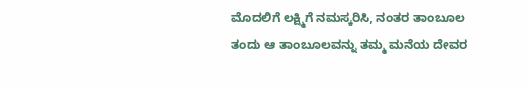ಮೊದಲಿಗೆ ಲಕ್ಷ್ಮಿಗೆ ನಮಸ್ಕರಿಸಿ, ನಂತರ ತಾಂಬೂಲ ತಂದು ಆ ತಾಂಬೂಲವನ್ನು ತಮ್ಮ ಮನೆಯ ದೇವರ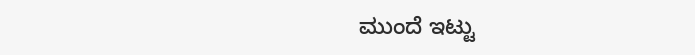ಮುಂದೆ ಇಟ್ಟು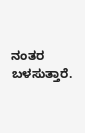ನಂತರ ಬಳಸುತ್ತಾರೆ.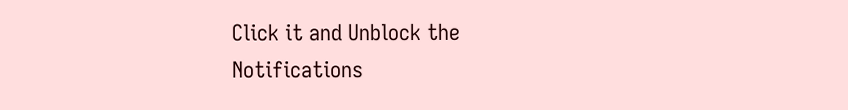Click it and Unblock the Notifications